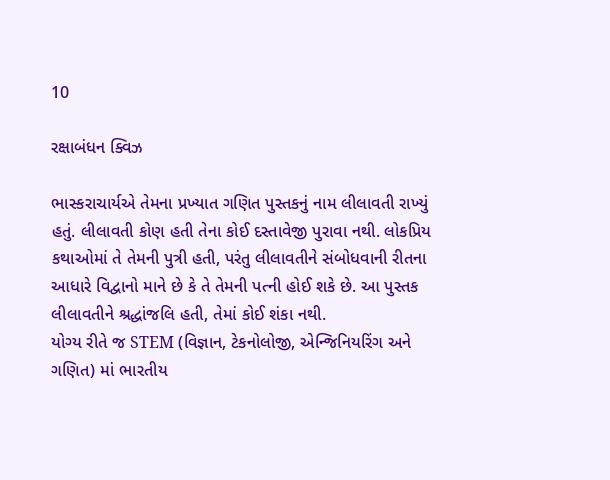10

રક્ષાબંધન ક્વિઝ

ભાસ્કરાચાર્યએ તેમના પ્રખ્યાત ગણિત પુસ્તકનું નામ લીલાવતી રાખ્યું હતું. લીલાવતી કોણ હતી તેના કોઈ દસ્તાવેજી પુરાવા નથી. લોકપ્રિય કથાઓમાં તે તેમની પુત્રી હતી, પરંતુ લીલાવતીને સંબોધવાની રીતના આધારે વિદ્વાનો માને છે કે તે તેમની પત્ની હોઈ શકે છે. આ પુસ્તક લીલાવતીને શ્રદ્ધાંજલિ હતી, તેમાં કોઈ શંકા નથી.
યોગ્ય રીતે જ STEM (વિજ્ઞાન, ટેકનોલોજી, એન્જિનિયરિંગ અને ગણિત) માં ભારતીય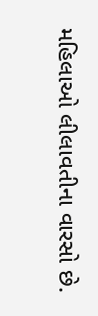મહિલાઓ લીલાવતીના વારસો છે.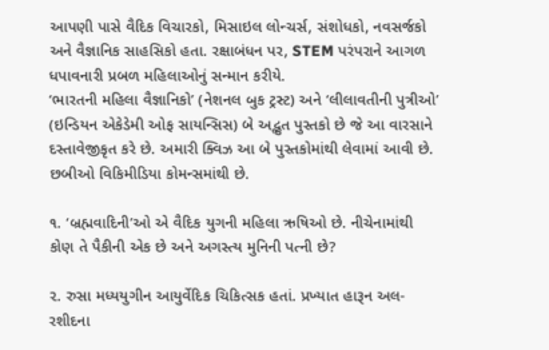આપણી પાસે વૈદિક વિચારકો, મિસાઇલ લોન્ચર્સ, સંશોધકો, નવસર્જકો અને વૈજ્ઞાનિક સાહસિકો હતા. રક્ષાબંધન પર, STEM પરંપરાને આગળ ધપાવનારી પ્રબળ મહિલાઓનું સન્માન કરીયે.
‘ભારતની મહિલા વૈજ્ઞાનિકો’ (નેશનલ બુક ટ્રસ્ટ) અને ‘લીલાવતીની પુત્રીઓ’ (ઇન્ડિયન એકેડેમી ઓફ સાયન્સિસ) બે અદ્ભુત પુસ્તકો છે જે આ વારસાને દસ્તાવેજીકૃત કરે છે. અમારી ક્વિઝ આ બે પુસ્તકોમાંથી લેવામાં આવી છે. છબીઓ વિકિમીડિયા કોમન્સમાંથી છે.

૧. ‘બ્રહ્મવાદિની’ઓ એ વૈદિક યુગની મહિલા ઋષિઓ છે. નીચેનામાંથી કોણ તે પૈકીની એક છે અને અગસ્ત્ય મુનિની પત્ની છે?

૨. રુસા મધ્યયુગીન આયુર્વેદિક ચિકિત્સક હતાં. પ્રખ્યાત હારૂન અલ-રશીદના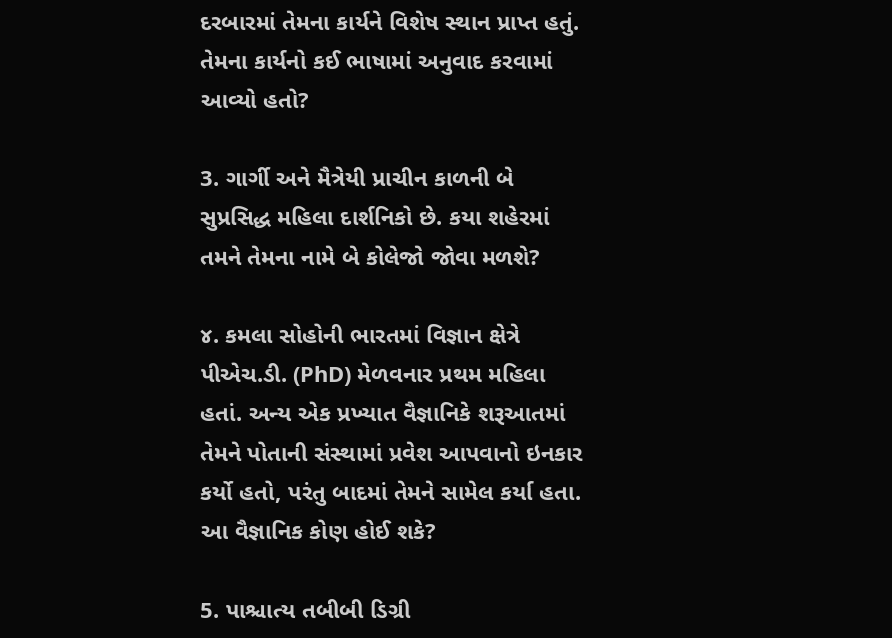દરબારમાં તેમના કાર્યને વિશેષ સ્થાન પ્રાપ્ત હતું. તેમના કાર્યનો કઈ ભાષામાં અનુવાદ કરવામાં આવ્યો હતો?

3. ગાર્ગી અને મૈત્રેયી પ્રાચીન કાળની બે સુપ્રસિદ્ધ મહિલા દાર્શનિકો છે. કયા શહેરમાં તમને તેમના નામે બે કોલેજો જોવા મળશે?

૪. કમલા સોહોની ભારતમાં વિજ્ઞાન ક્ષેત્રે પીએચ.ડી. (PhD) મેળવનાર પ્રથમ મહિલા હતાં. અન્ય એક પ્રખ્યાત વૈજ્ઞાનિકે શરૂઆતમાં તેમને પોતાની સંસ્થામાં પ્રવેશ આપવાનો ઇનકાર કર્યો હતો, પરંતુ બાદમાં તેમને સામેલ કર્યા હતા. આ વૈજ્ઞાનિક કોણ હોઈ શકે?

5. પાશ્ચાત્ય તબીબી ડિગ્રી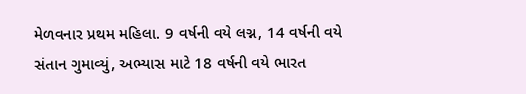મેળવનાર પ્રથમ મહિલા. 9 વર્ષની વયે લગ્ન, 14 વર્ષની વયે સંતાન ગુમાવ્યું, અભ્યાસ માટે 18 વર્ષની વયે ભારત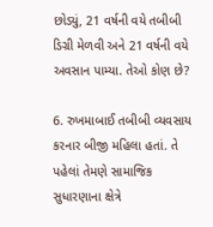છોડ્યું, 21 વર્ષની વયે તબીબી ડિગ્રી મેળવી અને 21 વર્ષની વયે અવસાન પામ્યા. તેઓ કોણ છે?

6. રુખમાબાઈ તબીબી વ્યવસાય કરનાર બીજી મહિલા હતાં. તે પહેલાં તેમણે સામાજિક સુધારણાના ક્ષેત્રે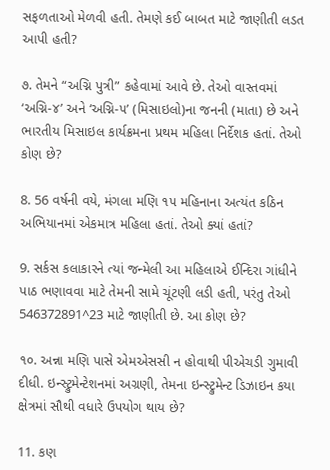સફળતાઓ મેળવી હતી. તેમણે કઈ બાબત માટે જાણીતી લડત આપી હતી?

૭. તેમને “અગ્નિ પુત્રી” કહેવામાં આવે છે. તેઓ વાસ્તવમાં ‘અગ્નિ-૪’ અને ‘અગ્નિ-૫’ (મિસાઇલો)ના જનની (માતા) છે અને ભારતીય મિસાઇલ કાર્યક્રમના પ્રથમ મહિલા નિર્દેશક હતાં. તેઓ કોણ છે?

8. 56 વર્ષની વયે, મંગલા મણિ ૧૫ મહિનાના અત્યંત કઠિન અભિયાનમાં એકમાત્ર મહિલા હતાં. તેઓ ક્યાં હતાં?

9. સર્કસ કલાકારને ત્યાં જન્મેલી આ મહિલાએ ઈન્દિરા ગાંધીને પાઠ ભણાવવા માટે તેમની સામે ચૂંટણી લડી હતી, પરંતુ તેઓ 546372891^23 માટે જાણીતી છે. આ કોણ છે?

૧૦. અન્ના મણિ પાસે એમએસસી ન હોવાથી પીએચડી ગુમાવી દીધી. ઇન્સ્ટ્રુમેન્ટેશનમાં અગ્રણી, તેમના ઇન્સ્ટ્રુમેન્ટ ડિઝાઇન કયા ક્ષેત્રમાં સૌથી વધારે ઉપયોગ થાય છે?

11. કણ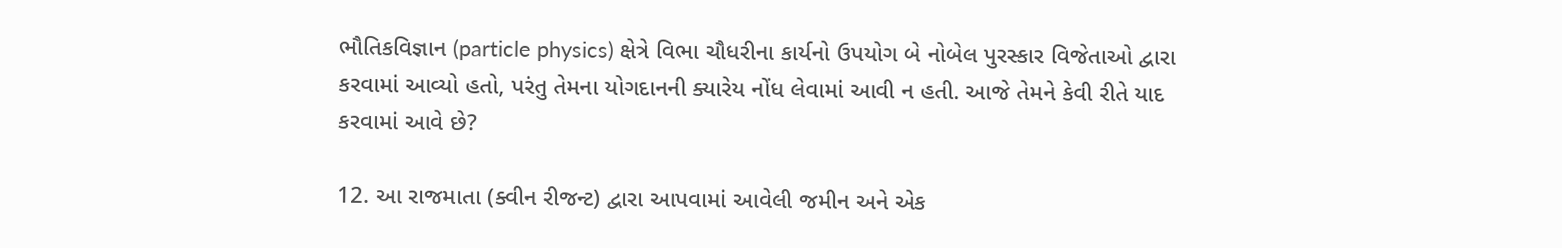ભૌતિકવિજ્ઞાન (particle physics) ક્ષેત્રે વિભા ચૌધરીના કાર્યનો ઉપયોગ બે નોબેલ પુરસ્કાર વિજેતાઓ દ્વારા કરવામાં આવ્યો હતો, પરંતુ તેમના યોગદાનની ક્યારેય નોંધ લેવામાં આવી ન હતી. આજે તેમને કેવી રીતે યાદ કરવામાં આવે છે?

12. આ રાજમાતા (ક્વીન રીજન્ટ) દ્વારા આપવામાં આવેલી જમીન અને એક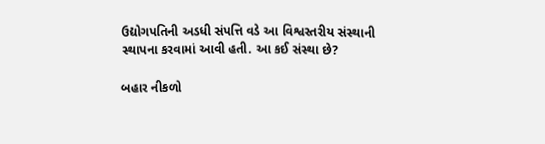ઉદ્યોગપતિની અડધી સંપત્તિ વડે આ વિશ્વસ્તરીય સંસ્થાની સ્થાપના કરવામાં આવી હતી. આ કઈ સંસ્થા છે?

બહાર નીકળો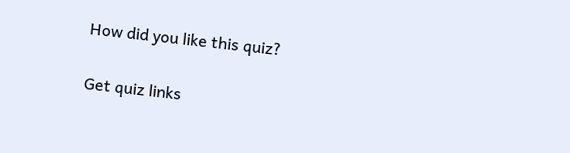How did you like this quiz?

Get quiz links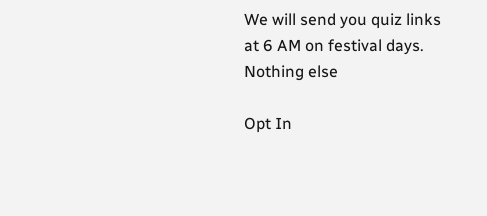We will send you quiz links at 6 AM on festival days. Nothing else

Opt In